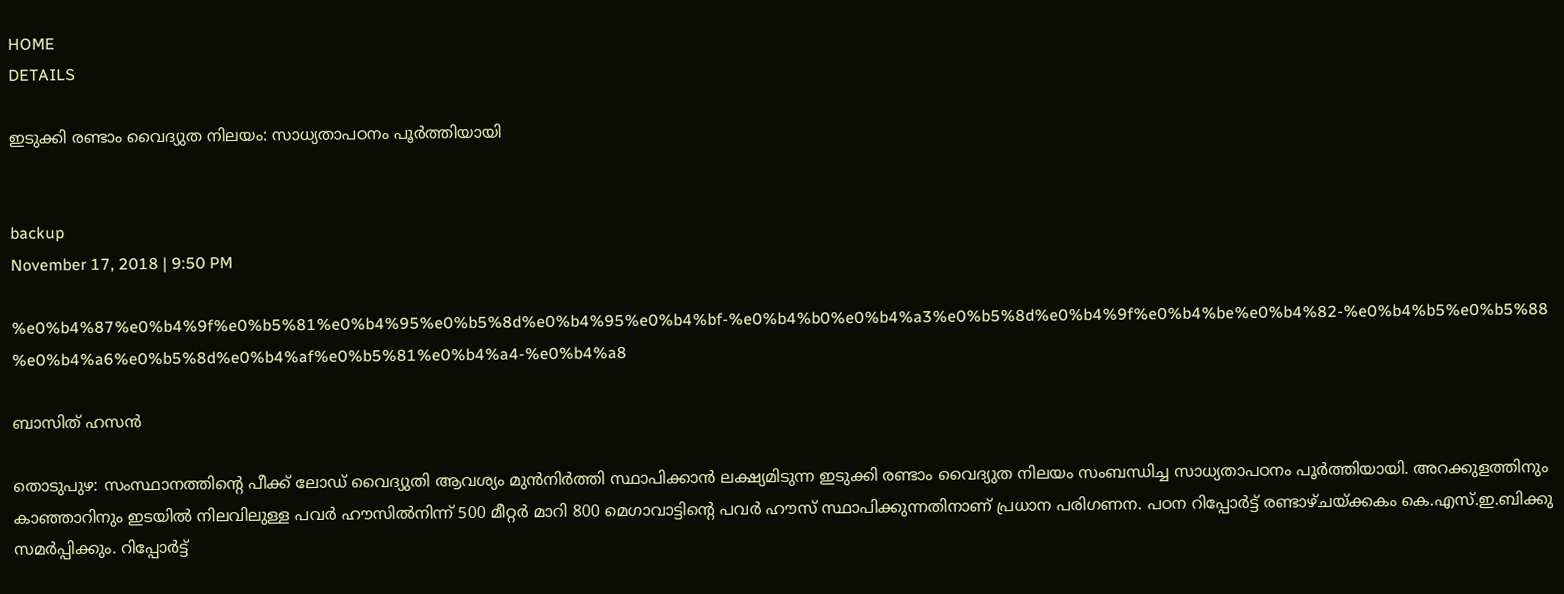HOME
DETAILS

ഇടുക്കി രണ്ടാം വൈദ്യുത നിലയം: സാധ്യതാപഠനം പൂര്‍ത്തിയായി


backup
November 17, 2018 | 9:50 PM

%e0%b4%87%e0%b4%9f%e0%b5%81%e0%b4%95%e0%b5%8d%e0%b4%95%e0%b4%bf-%e0%b4%b0%e0%b4%a3%e0%b5%8d%e0%b4%9f%e0%b4%be%e0%b4%82-%e0%b4%b5%e0%b5%88%e0%b4%a6%e0%b5%8d%e0%b4%af%e0%b5%81%e0%b4%a4-%e0%b4%a8

ബാസിത് ഹസന്‍

തൊടുപുഴ: സംസ്ഥാനത്തിന്റെ പീക്ക് ലോഡ് വൈദ്യുതി ആവശ്യം മുന്‍നിര്‍ത്തി സ്ഥാപിക്കാന്‍ ലക്ഷ്യമിടുന്ന ഇടുക്കി രണ്ടാം വൈദ്യുത നിലയം സംബന്ധിച്ച സാധ്യതാപഠനം പൂര്‍ത്തിയായി. അറക്കുളത്തിനും കാഞ്ഞാറിനും ഇടയില്‍ നിലവിലുള്ള പവര്‍ ഹൗസില്‍നിന്ന് 500 മീറ്റര്‍ മാറി 800 മെഗാവാട്ടിന്റെ പവര്‍ ഹൗസ് സ്ഥാപിക്കുന്നതിനാണ് പ്രധാന പരിഗണന. പഠന റിപ്പോര്‍ട്ട് രണ്ടാഴ്ചയ്ക്കകം കെ.എസ്.ഇ.ബിക്കു സമര്‍പ്പിക്കും. റിപ്പോര്‍ട്ട്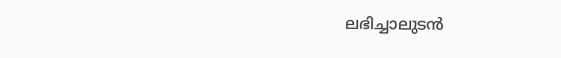ലഭിച്ചാലുടന്‍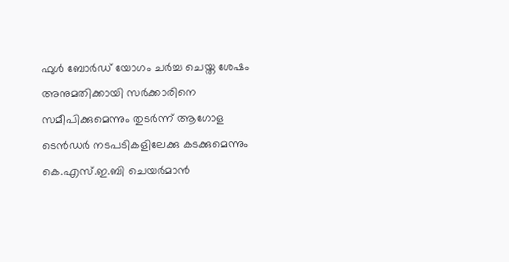ഫുള്‍ ബോര്‍ഡ് യോഗം ചര്‍ച്ച ചെയ്ത ശേഷം അനുമതിക്കായി സര്‍ക്കാരിനെ സമീപിക്കുമെന്നും തുടര്‍ന്ന് ആഗോള ടെന്‍ഡര്‍ നടപടികളിലേക്കു കടക്കുമെന്നും കെ.എസ്.ഇ.ബി ചെയര്‍മാന്‍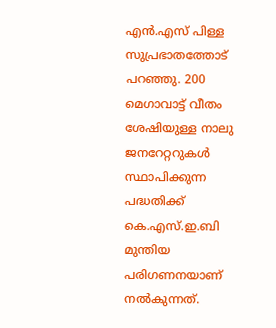എന്‍.എസ് പിള്ള സുപ്രഭാതത്തോട് പറഞ്ഞു. 200 മെഗാവാട്ട് വീതം ശേഷിയുള്ള നാലു ജനറേറ്ററുകള്‍ സ്ഥാപിക്കുന്ന പദ്ധതിക്ക് കെ.എസ്.ഇ.ബി മുന്തിയ പരിഗണനയാണ് നല്‍കുന്നത്.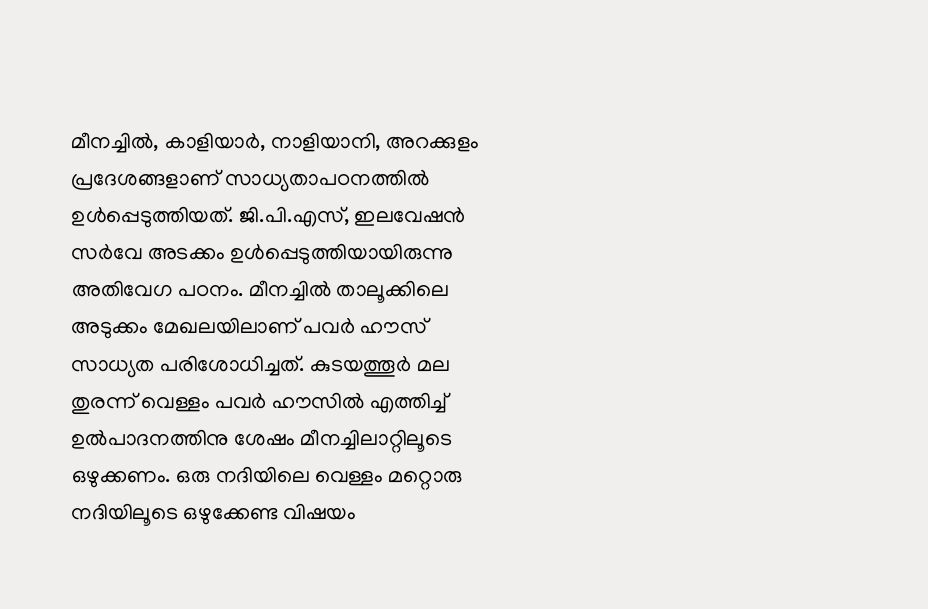മീനച്ചില്‍, കാളിയാര്‍, നാളിയാനി, അറക്കുളം പ്രദേശങ്ങളാണ് സാധ്യതാപഠനത്തില്‍ ഉള്‍പ്പെടുത്തിയത്. ജി.പി.എസ്, ഇലവേഷന്‍ സര്‍വേ അടക്കം ഉള്‍പ്പെടുത്തിയായിരുന്നു അതിവേഗ പഠനം. മീനച്ചില്‍ താലൂക്കിലെ അടുക്കം മേഖലയിലാണ് പവര്‍ ഹൗസ് സാധ്യത പരിശോധിച്ചത്. കുടയത്തൂര്‍ മല തുരന്ന് വെള്ളം പവര്‍ ഹൗസില്‍ എത്തിച്ച് ഉല്‍പാദനത്തിനു ശേഷം മീനച്ചിലാറ്റിലൂടെ ഒഴുക്കണം. ഒരു നദിയിലെ വെള്ളം മറ്റൊരു നദിയിലൂടെ ഒഴുക്കേണ്ട വിഷയം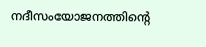നദീസംയോജനത്തിന്റെ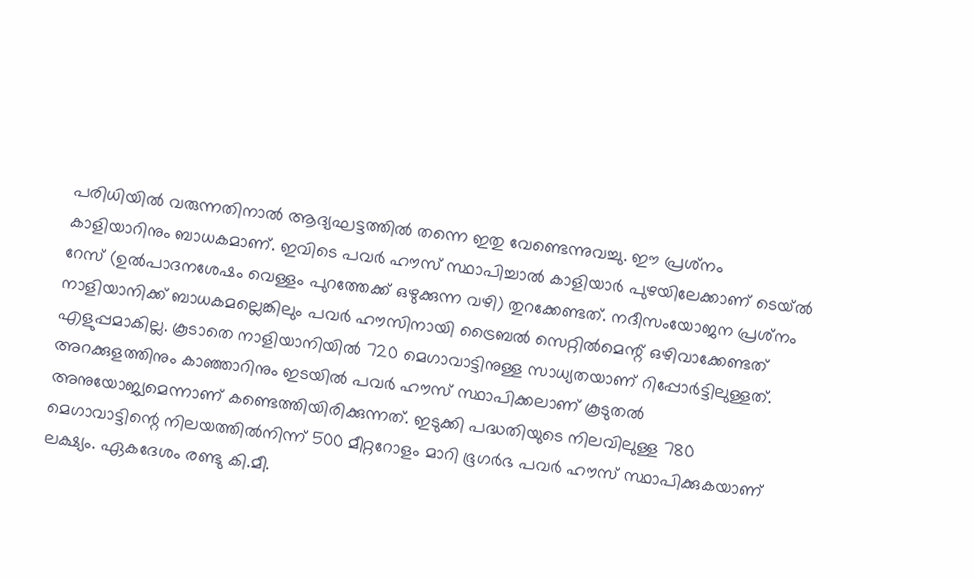പരിധിയില്‍ വരുന്നതിനാല്‍ ആദ്യഘട്ടത്തില്‍ തന്നെ ഇതു വേണ്ടെന്നുവച്ചു. ഈ പ്രശ്‌നം കാളിയാറിനും ബാധകമാണ്. ഇവിടെ പവര്‍ ഹൗസ് സ്ഥാപിച്ചാല്‍ കാളിയാര്‍ പുഴയിലേക്കാണ് ടെയ്ല്‍ റേസ് (ഉല്‍പാദനശേഷം വെള്ളം പുറത്തേക്ക് ഒഴുക്കുന്ന വഴി) തുറക്കേണ്ടത്. നദീസംയോജന പ്രശ്‌നം നാളിയാനിക്ക് ബാധകമല്ലെങ്കിലും പവര്‍ ഹൗസിനായി ട്രൈബല്‍ സെറ്റില്‍മെന്റ് ഒഴിവാക്കേണ്ടത് എളുപ്പമാകില്ല. കൂടാതെ നാളിയാനിയില്‍ 720 മെഗാവാട്ടിനുള്ള സാധ്യതയാണ് റിപ്പോര്‍ട്ടിലുള്ളത്. അറക്കുളത്തിനും കാഞ്ഞാറിനും ഇടയില്‍ പവര്‍ ഹൗസ് സ്ഥാപിക്കലാണ് കൂടുതല്‍ അനുയോജ്യമെന്നാണ് കണ്ടെത്തിയിരിക്കുന്നത്. ഇടുക്കി പദ്ധതിയുടെ നിലവിലുള്ള 780 മെഗാവാട്ടിന്റെ നിലയത്തില്‍നിന്ന് 500 മീറ്ററോളം മാറി ഭൂഗര്‍ഭ പവര്‍ ഹൗസ് സ്ഥാപിക്കുകയാണ് ലക്ഷ്യം. ഏകദേശം രണ്ടു കി.മീ.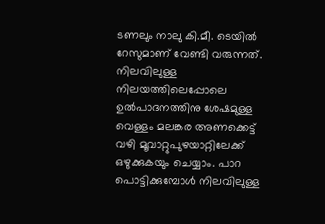ടണലും നാലു കി.മീ. ടെയില്‍ റേസുമാണ് വേണ്ടി വരുന്നത്. നിലവിലുള്ള നിലയത്തിലെപ്പോലെ ഉല്‍പാദനത്തിനു ശേഷമുള്ള വെള്ളം മലങ്കര അണക്കെട്ട് വഴി മൂവാറ്റുപുഴയാറ്റിലേക്ക് ഒഴുക്കുകയും ചെയ്യാം. പാറ പൊട്ടിക്കുമ്പോള്‍ നിലവിലുള്ള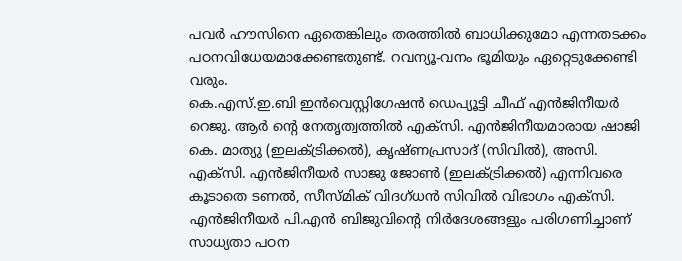പവര്‍ ഹൗസിനെ ഏതെങ്കിലും തരത്തില്‍ ബാധിക്കുമോ എന്നതടക്കം പഠനവിധേയമാക്കേണ്ടതുണ്ട്. റവന്യൂ-വനം ഭൂമിയും ഏറ്റെടുക്കേണ്ടി വരും.
കെ.എസ്.ഇ.ബി ഇന്‍വെസ്റ്റിഗേഷന്‍ ഡെപ്യൂട്ടി ചീഫ് എന്‍ജിനീയര്‍ റെജു. ആര്‍ ന്റെ നേതൃത്വത്തില്‍ എക്‌സി. എന്‍ജിനീയമാരായ ഷാജി കെ. മാത്യു (ഇലക്ട്രിക്കല്‍), കൃഷ്ണപ്രസാദ് (സിവില്‍), അസി. എക്‌സി. എന്‍ജിനീയര്‍ സാജു ജോണ്‍ (ഇലക്ട്രിക്കല്‍) എന്നിവരെ കൂടാതെ ടണല്‍, സീസ്മിക് വിദഗ്ധന്‍ സിവില്‍ വിഭാഗം എക്‌സി. എന്‍ജിനീയര്‍ പി.എന്‍ ബിജുവിന്റെ നിര്‍ദേശങ്ങളും പരിഗണിച്ചാണ് സാധ്യതാ പഠന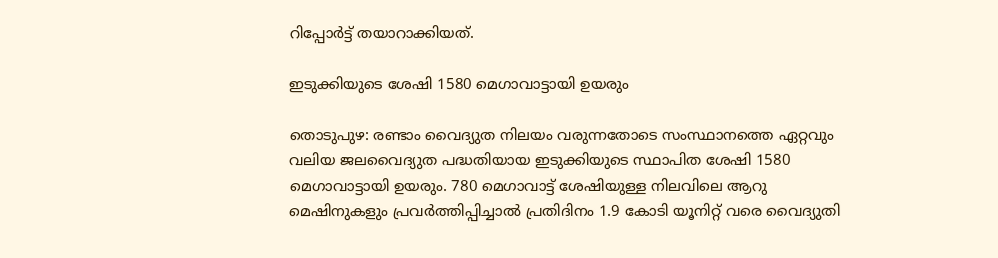റിപ്പോര്‍ട്ട് തയാറാക്കിയത്.

ഇടുക്കിയുടെ ശേഷി 1580 മെഗാവാട്ടായി ഉയരും

തൊടുപുഴ: രണ്ടാം വൈദ്യുത നിലയം വരുന്നതോടെ സംസ്ഥാനത്തെ ഏറ്റവും വലിയ ജലവൈദ്യുത പദ്ധതിയായ ഇടുക്കിയുടെ സ്ഥാപിത ശേഷി 1580 മെഗാവാട്ടായി ഉയരും. 780 മെഗാവാട്ട് ശേഷിയുള്ള നിലവിലെ ആറു മെഷിനുകളും പ്രവര്‍ത്തിപ്പിച്ചാല്‍ പ്രതിദിനം 1.9 കോടി യൂനിറ്റ് വരെ വൈദ്യുതി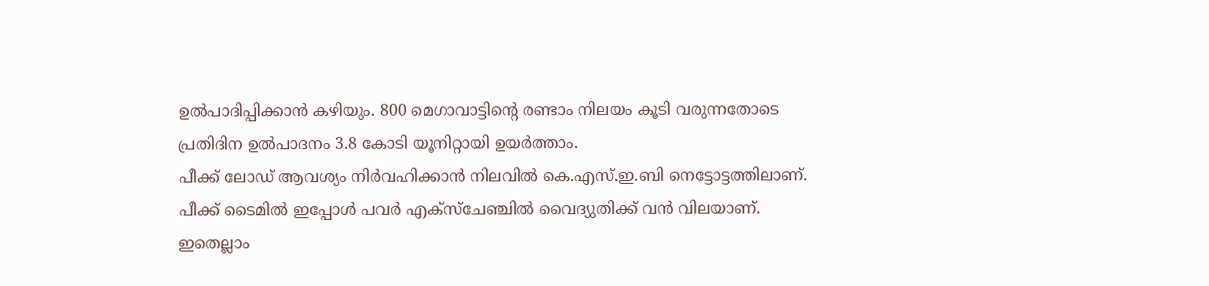ഉല്‍പാദിപ്പിക്കാന്‍ കഴിയും. 800 മെഗാവാട്ടിന്റെ രണ്ടാം നിലയം കൂടി വരുന്നതോടെ പ്രതിദിന ഉല്‍പാദനം 3.8 കോടി യൂനിറ്റായി ഉയര്‍ത്താം.
പീക്ക് ലോഡ് ആവശ്യം നിര്‍വഹിക്കാന്‍ നിലവില്‍ കെ.എസ്.ഇ.ബി നെട്ടോട്ടത്തിലാണ്. പീക്ക് ടൈമില്‍ ഇപ്പോള്‍ പവര്‍ എക്‌സ്‌ചേഞ്ചില്‍ വൈദ്യുതിക്ക് വന്‍ വിലയാണ്. ഇതെല്ലാം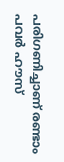പരിഗണിച്ചാണ് രണ്ടാം പവര്‍ ഹൗസ്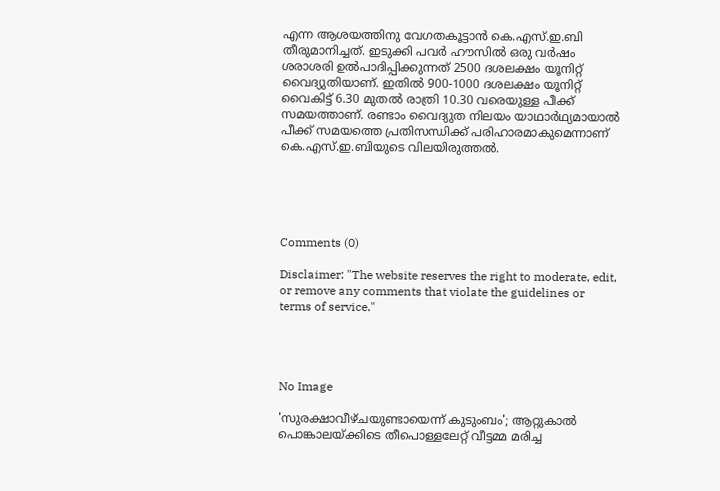എന്ന ആശയത്തിനു വേഗതകൂട്ടാന്‍ കെ.എസ്.ഇ.ബി തീരുമാനിച്ചത്. ഇടുക്കി പവര്‍ ഹൗസില്‍ ഒരു വര്‍ഷം ശരാശരി ഉല്‍പാദിപ്പിക്കുന്നത് 2500 ദശലക്ഷം യൂനിറ്റ് വൈദ്യുതിയാണ്. ഇതില്‍ 900-1000 ദശലക്ഷം യൂനിറ്റ് വൈകിട്ട് 6.30 മുതല്‍ രാത്രി 10.30 വരെയുള്ള പീക്ക് സമയത്താണ്. രണ്ടാം വൈദ്യുത നിലയം യാഥാര്‍ഥ്യമായാല്‍ പീക്ക് സമയത്തെ പ്രതിസന്ധിക്ക് പരിഹാരമാകുമെന്നാണ് കെ.എസ്.ഇ.ബിയുടെ വിലയിരുത്തല്‍.





Comments (0)

Disclaimer: "The website reserves the right to moderate, edit, or remove any comments that violate the guidelines or terms of service."




No Image

'സുരക്ഷാവീഴ്ചയുണ്ടായെന്ന് കുടുംബം'; ആറ്റുകാല്‍ പൊങ്കാലയ്ക്കിടെ തീപൊള്ളലേറ്റ് വീട്ടമ്മ മരിച്ച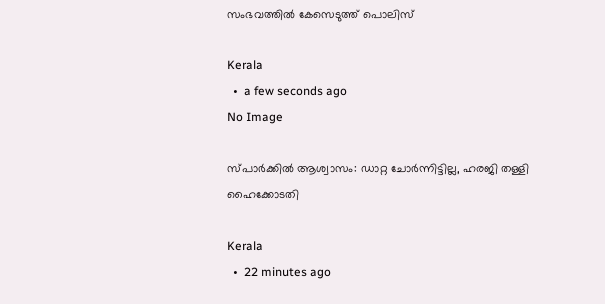സംഭവത്തില്‍ കേസെടുത്ത് പൊലിസ്

Kerala
  •  a few seconds ago
No Image

സ്പാര്‍ക്കില്‍ ആശ്വാസം: ഡാറ്റ ചോര്‍ന്നിട്ടില്ല, ഹരജി തള്ളി ഹൈക്കോടതി

Kerala
  •  22 minutes ago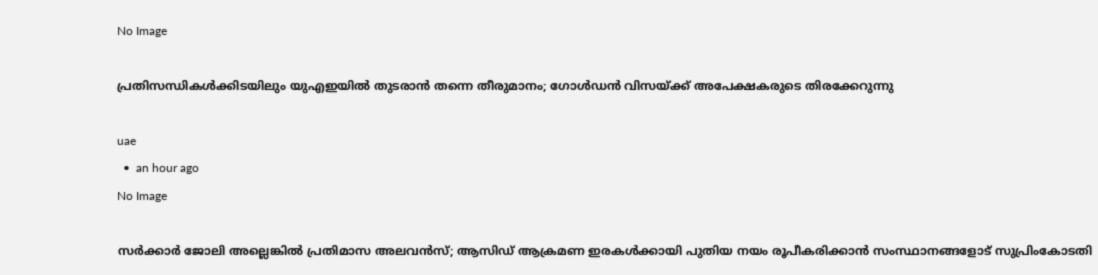No Image

പ്രതിസന്ധികൾക്കിടയിലും യുഎഇയിൽ തുടരാൻ തന്നെ തീരുമാനം; ഗോൾഡൻ വിസയ്ക്ക് അപേക്ഷകരുടെ തിരക്കേറുന്നു

uae
  •  an hour ago
No Image

സർക്കാർ ജോലി അല്ലെങ്കിൽ പ്രതിമാസ അലവൻസ്; ആസിഡ് ആക്രമണ ഇരകൾക്കായി പുതിയ നയം രൂപീകരിക്കാൻ സംസ്ഥാനങ്ങളോട് സുപ്രിംകോടതി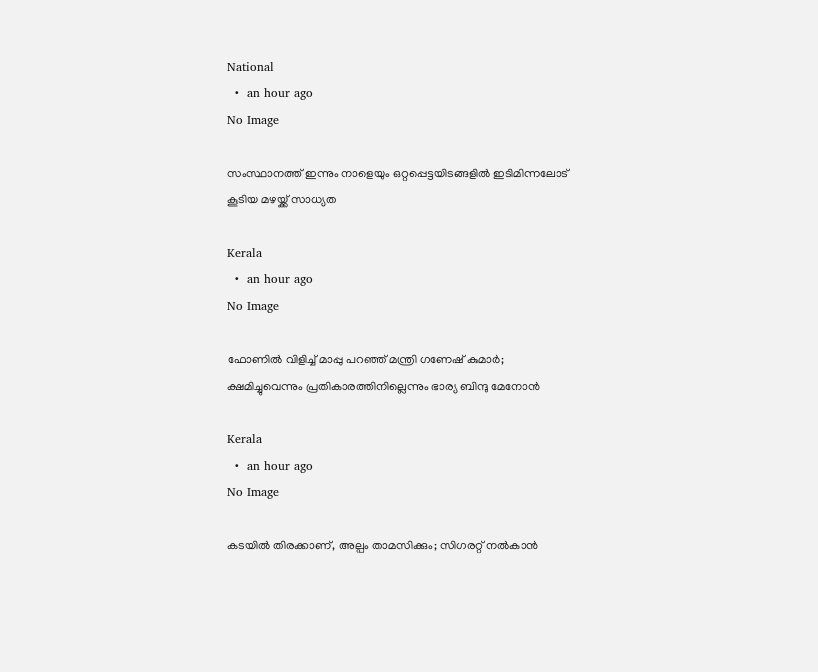National
  •  an hour ago
No Image

സംസ്ഥാനത്ത് ഇന്നും നാളെയും ഒറ്റപ്പെട്ടയിടങ്ങളില്‍ ഇടിമിന്നലോട് കൂടിയ മഴയ്ക്ക് സാധ്യത

Kerala
  •  an hour ago
No Image

ഫോണില്‍ വിളിച്ച് മാപ്പു പറഞ്ഞ് മന്ത്രി ഗണേഷ് കുമാര്‍;  ക്ഷമിച്ചുവെന്നും പ്രതികാരത്തിനില്ലെന്നും ഭാര്യ ബിന്ദു മേനോന്‍

Kerala
  •  an hour ago
No Image

കടയിൽ തിരക്കാണ്, അല്പം താമസിക്കും; സിഗരറ്റ് നൽകാൻ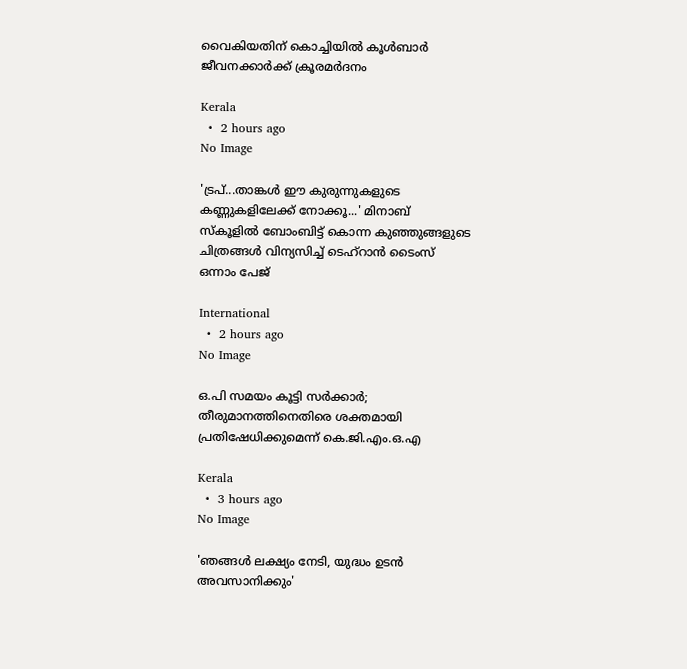വൈകിയതിന് കൊച്ചിയിൽ കൂൾബാർ ജീവനക്കാർക്ക് ക്രൂരമർദനം

Kerala
  •  2 hours ago
No Image

'ട്രപ്...താങ്കള്‍ ഈ കുരുന്നുകളുടെ കണ്ണുകളിലേക്ക് നോക്കൂ...' മിനാബ് സ്‌കൂളില്‍ ബോംബിട്ട് കൊന്ന കുഞ്ഞുങ്ങളുടെ ചിത്രങ്ങള്‍ വിന്യസിച്ച് ടെഹ്‌റാന്‍ ടൈംസ് ഒന്നാം പേജ്

International
  •  2 hours ago
No Image

ഒ.പി സമയം കൂട്ടി സർക്കാർ; തീരുമാനത്തിനെതിരെ ശക്തമായി പ്രതിഷേധിക്കുമെന്ന് കെ.ജി.എം.ഒ.എ

Kerala
  •  3 hours ago
No Image

'ഞങ്ങള്‍ ലക്ഷ്യം നേടി, യുദ്ധം ഉടന്‍ അവസാനിക്കും'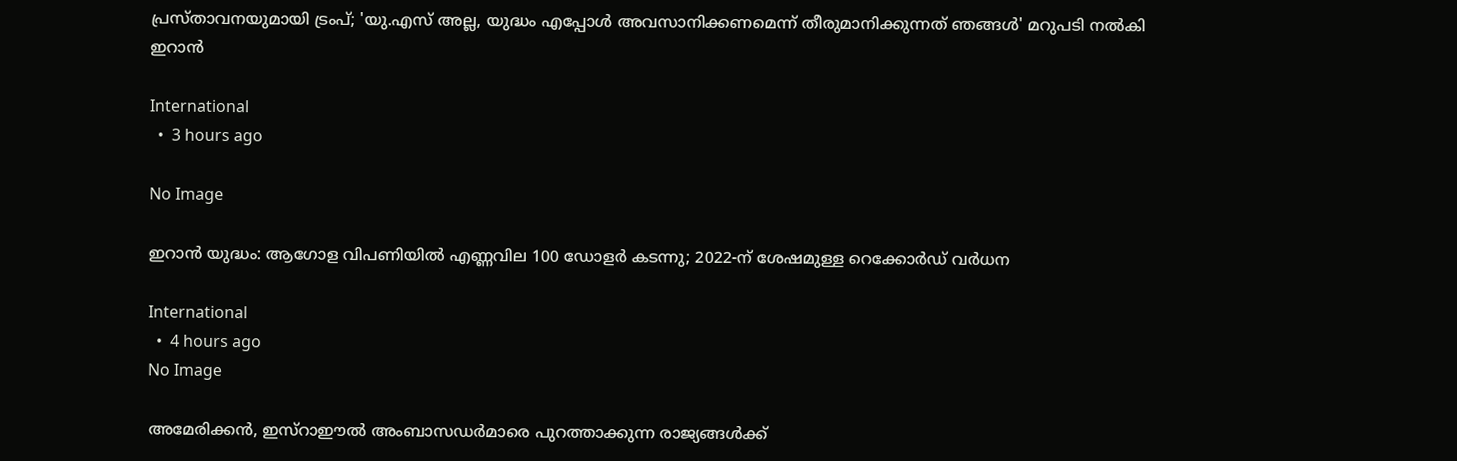പ്രസ്താവനയുമായി ട്രംപ്; 'യു.എസ് അല്ല, യുദ്ധം എപ്പോള്‍ അവസാനിക്കണമെന്ന് തീരുമാനിക്കുന്നത് ഞങ്ങള്‍' മറുപടി നല്‍കി ഇറാന്‍

International
  •  3 hours ago

No Image

ഇറാൻ യുദ്ധം: ആഗോള വിപണിയിൽ എണ്ണവില 100 ഡോളർ കടന്നു; 2022-ന് ശേഷമുള്ള റെക്കോർഡ് വർധന

International
  •  4 hours ago
No Image

അമേരിക്കൻ, ഇസ്റാഈൽ അംബാസഡർമാരെ പുറത്താക്കുന്ന രാജ്യങ്ങൾക്ക്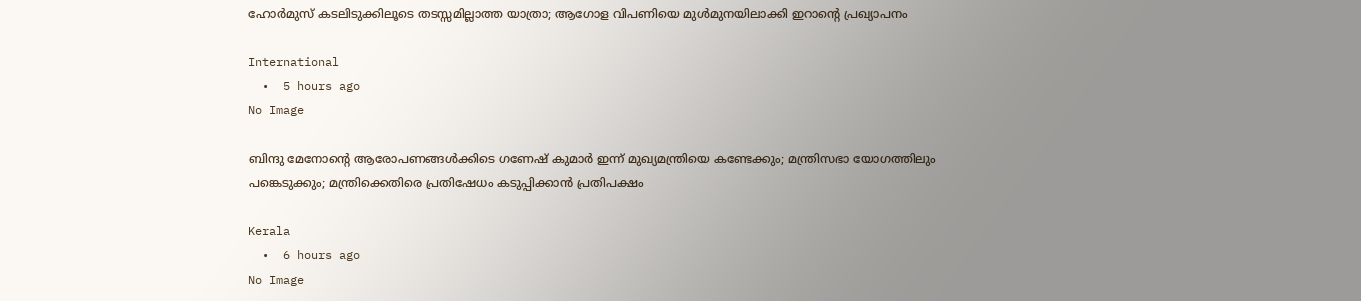ഹോർമുസ് കടലിടുക്കിലൂടെ തടസ്സമില്ലാത്ത യാത്രാ; ആഗോള വിപണിയെ മുൾമുനയിലാക്കി ഇറാന്റെ പ്രഖ്യാപനം

International
  •  5 hours ago
No Image

ബിന്ദു മേനോന്റെ ആരോപണങ്ങൾക്കിടെ ഗണേഷ് കുമാർ ഇന്ന് മുഖ്യമന്ത്രിയെ കണ്ടേക്കും; മന്ത്രിസഭാ യോഗത്തിലും പങ്കെടുക്കും; മന്ത്രിക്കെതിരെ പ്രതിഷേധം കടുപ്പിക്കാൻ പ്രതിപക്ഷം

Kerala
  •  6 hours ago
No Image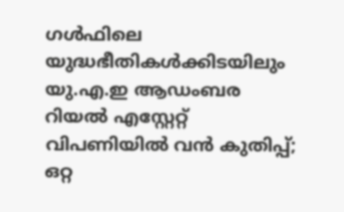ഗൾഫിലെ യുദ്ധഭീതികൾക്കിടയിലും യു.എ.ഇ ആഡംബര റിയൽ എസ്റ്റേറ്റ് വിപണിയിൽ വൻ കുതിപ്പ്; ഒറ്റ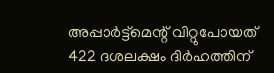അപ്പാർട്ട്മെന്റ് വിറ്റുപോയത് 422 ദശലക്ഷം ദിർഹത്തിന്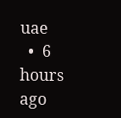uae
  •  6 hours ago